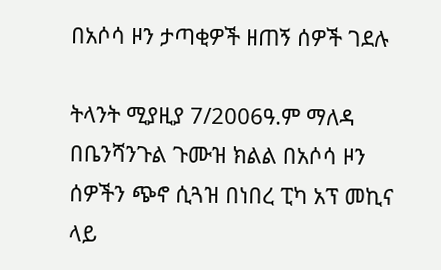በአሶሳ ዞን ታጣቂዎች ዘጠኝ ሰዎች ገደሉ

ትላንት ሚያዚያ 7/2006ዓ.ም ማለዳ በቤንሻንጉል ጉሙዝ ክልል በአሶሳ ዞን ሰዎችን ጭኖ ሲጓዝ በነበረ ፒካ አፕ መኪና ላይ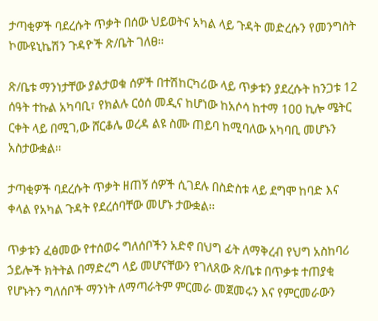ታጣቂዎች ባደረሱት ጥቃት በሰው ህይወትና አካል ላይ ጉዳት መድረሱን የመንግስት ኮሙዩኒኬሽን ጉዳዮች ጽ/ቤት ገለፀ፡፡

ጽ/ቤቱ ማንነታቸው ያልታወቁ ሰዎች በተሽከርካሪው ላይ ጥቃቱን ያደረሱት ከንጋቱ 12 ሰዓት ተኩል አካባቢ፣ የክልሉ ርዕሰ መዲና ከሆነው ከአሶሳ ከተማ 100 ኪሎ ሜትር ርቀት ላይ በሚገ‚ው ሸርቆሌ ወረዳ ልዩ ስሙ ጠይባ ከሚባለው አካባቢ መሆኑን አስታውቋል፡፡

ታጣቂዎች ባደረሱት ጥቃት ዘጠኝ ሰዎች ሲገደሉ በስድስቱ ላይ ደግሞ ከባድ እና ቀላል የአካል ጉዳት የደረሰባቸው መሆኑ ታውቋል፡፡

ጥቃቱን ፈፅመው የተሰወሩ ግለሰቦችን አድኖ በህግ ፊት ለማቅረብ የህግ አስከባሪ ኃይሎች ክትትል በማድረግ ላይ መሆናቸውን የገለጸው ጽ/ቤቱ በጥቃቱ ተጠያቂ የሆኑትን ግለሰቦች ማንነት ለማጣራትም ምርመራ መጀመሩን እና የምርመራውን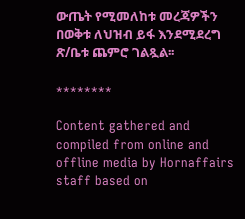ውጤት የሚመለከቱ መረጃዎችን በወቅቱ ለህዝብ ይፋ እንደሚደረግ ጽ/ቤቱ ጨምሮ ገልጿል፡፡

********

Content gathered and compiled from online and offline media by Hornaffairs staff based on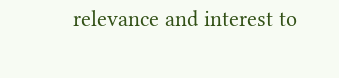relevance and interest to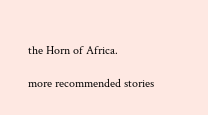the Horn of Africa.

more recommended stories